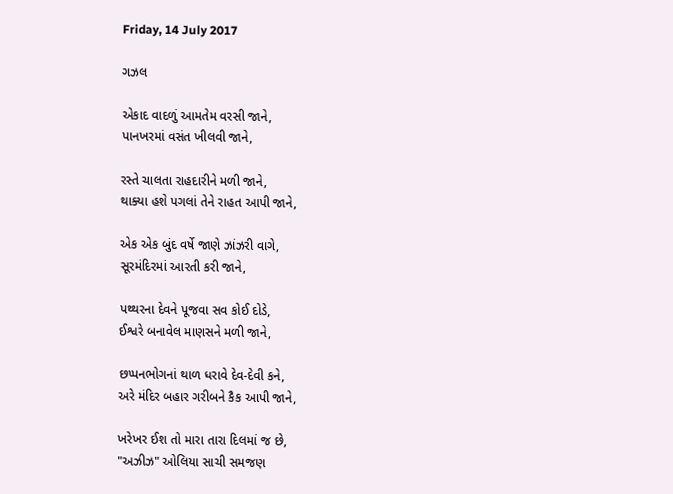Friday, 14 July 2017

ગઝલ

એકાદ વાદળું આમતેમ વરસી જાને,
પાનખરમાં વસંત ખીલવી જાને,

રસ્તે ચાલતા રાહદારીને મળી જાને,
થાક્યા હશે પગલાં તેને રાહત આપી જાને,

એક એક બુંદ વર્ષે જાણે ઝાંઝરી વાગે,
સૂરમંદિરમાં આરતી કરી જાને,

પથ્થરના દેવને પૂજવા સવ કોઈ દોડે,
ઈશ્વરે બનાવેલ માણસને મળી જાને,

છપ્પનભોગનાં થાળ ધરાવે દેવ-દેવી કને,
અરે મંદિર બહાર ગરીબને કૈક આપી જાને,

ખરેખર ઈશ તો મારા તારા દિલમાં જ છે,
"અઝીઝ" ઓલિયા સાચી સમજણ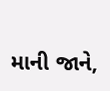માની જાને,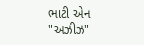ભાટી એન "અઝીઝ"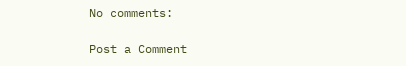No comments:

Post a Comment